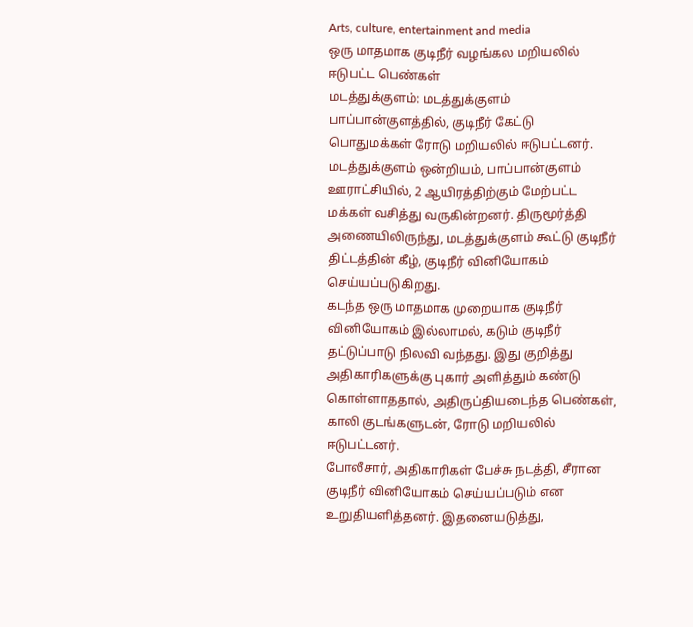Arts, culture, entertainment and media
ஒரு மாதமாக குடிநீர் வழங்கல மறியலில் ஈடுபட்ட பெண்கள்
மடத்துக்குளம்: மடத்துக்குளம் பாப்பான்குளத்தில், குடிநீர் கேட்டு பொதுமக்கள் ரோடு மறியலில் ஈடுபட்டனர்.
மடத்துக்குளம் ஒன்றியம், பாப்பான்குளம் ஊராட்சியில், 2 ஆயிரத்திற்கும் மேற்பட்ட மக்கள் வசித்து வருகின்றனர். திருமூர்த்தி அணையிலிருந்து, மடத்துக்குளம் கூட்டு குடிநீர் திட்டத்தின் கீழ், குடிநீர் வினியோகம் செய்யப்படுகிறது.
கடந்த ஒரு மாதமாக முறையாக குடிநீர் வினியோகம் இல்லாமல், கடும் குடிநீர் தட்டுப்பாடு நிலவி வந்தது. இது குறித்து அதிகாரிகளுக்கு புகார் அளித்தும் கண்டு கொள்ளாததால், அதிருப்தியடைந்த பெண்கள், காலி குடங்களுடன், ரோடு மறியலில் ஈடுபட்டனர்.
போலீசார், அதிகாரிகள் பேச்சு நடத்தி, சீரான குடிநீர் வினியோகம் செய்யப்படும் என உறுதியளித்தனர். இதனையடுத்து,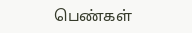பெண்கள்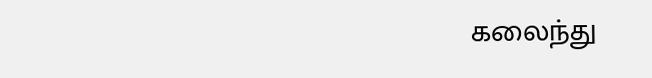கலைந்து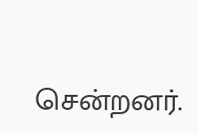சென்றனர்.